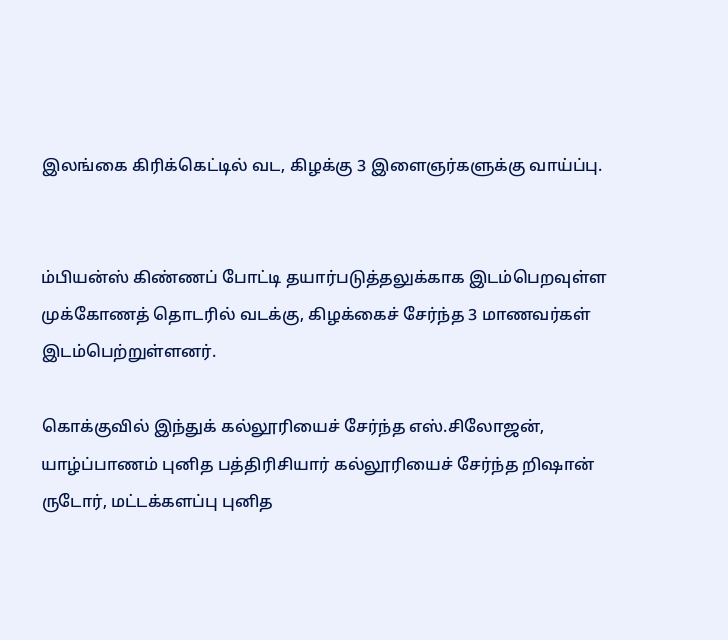இலங்கை கிரிக்கெட்டில் வட, கிழக்கு 3 இளைஞர்களுக்கு வாய்ப்பு.


ம்பியன்ஸ் கிண்ணப் போட்டி தயார்படுத்தலுக்காக இடம்பெறவுள்ள முக்கோணத் தொடரில் வடக்கு, கிழக்கைச் சேர்ந்த 3 மாணவர்கள் இடம்பெற்றுள்ளனர்.

கொக்குவில் இந்துக் கல்லூரியைச் சேர்ந்த எஸ்.சிலோஜன், யாழ்ப்பாணம் புனித பத்திரிசியார் கல்லூரியைச் சேர்ந்த றிஷான் ருடோர், மட்டக்களப்பு புனித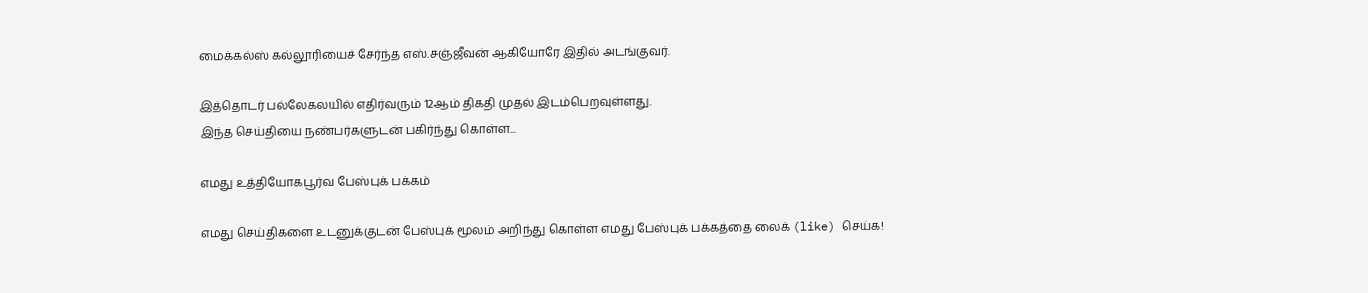மைக்கல்ஸ் கல்லூரியைச் சேர்ந்த எஸ்.சஞ்ஜீவன் ஆகியோரே இதில் அடங்குவர்.

இத்தொடர் பல்லேகலயில் எதிர்வரும் 12ஆம் திகதி முதல் இடம்பெறவுள்ளது.
இந்த செய்தியை நண்பர்களுடன் பகிர்ந்து கொள்ள...

எமது உத்தியோகபூர்வ பேஸ்புக் பக்கம்

எமது செய்திகளை உடனுக்குடன் பேஸ்புக் மூலம் அறிந்து கொள்ள எமது பேஸ்புக் பக்கத்தை லைக் (like) செய்க!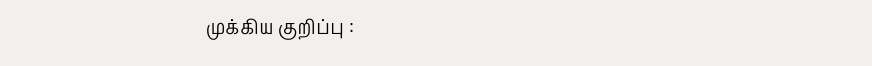முக்கிய குறிப்பு :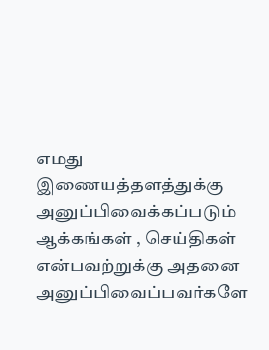எமது இணையத்தளத்துக்கு அனுப்பிவைக்கப்படும் ஆக்கங்கள் , செய்திகள் என்பவற்றுக்கு அதனை அனுப்பிவைப்பவர்களே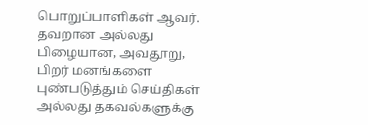பொறுப்பாளிகள் ஆவர். தவறான அல்லது பிழையான, அவதூறு, பிறர் மனங்களை புண்படுத்தும் செய்திகள் அல்லது தகவல்களுக்கு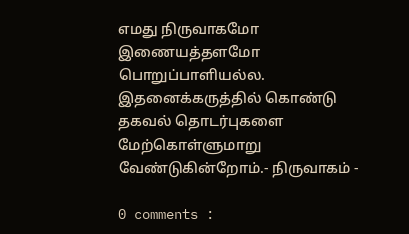எமது நிருவாகமோ இணையத்தளமோ பொறுப்பாளியல்ல. இதனைக்கருத்தில் கொண்டு தகவல் தொடர்புகளை மேற்கொள்ளுமாறு வேண்டுகின்றோம்.- நிருவாகம் -

0 comments :